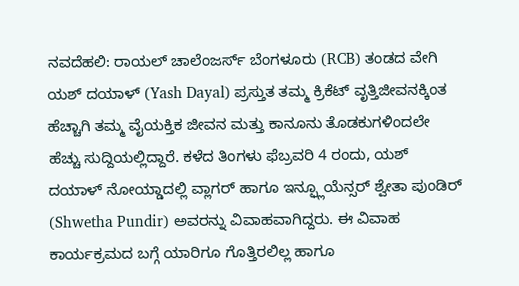ನವದೆಹಲಿ: ರಾಯಲ್ ಚಾಲೆಂಜರ್ಸ್ ಬೆಂಗಳೂರು (RCB) ತಂಡದ ವೇಗಿ ಯಶ್ ದಯಾಳ್ (Yash Dayal) ಪ್ರಸ್ತುತ ತಮ್ಮ ಕ್ರಿಕೆಟ್ ವೃತ್ತಿಜೀವನಕ್ಕಿಂತ ಹೆಚ್ಚಾಗಿ ತಮ್ಮ ವೈಯಕ್ತಿಕ ಜೀವನ ಮತ್ತು ಕಾನೂನು ತೊಡಕುಗಳಿಂದಲೇ ಹೆಚ್ಚು ಸುದ್ದಿಯಲ್ಲಿದ್ದಾರೆ. ಕಳೆದ ತಿಂಗಳು ಫೆಬ್ರವರಿ 4 ರಂದು, ಯಶ್ ದಯಾಳ್ ನೋಯ್ಡಾದಲ್ಲಿ ವ್ಲಾಗರ್ ಹಾಗೂ ಇನ್ಫ್ಲೂಯೆನ್ಸರ್ ಶ್ವೇತಾ ಪುಂಡಿರ್ (Shwetha Pundir) ಅವರನ್ನು ವಿವಾಹವಾಗಿದ್ದರು. ಈ ವಿವಾಹ ಕಾರ್ಯಕ್ರಮದ ಬಗ್ಗೆ ಯಾರಿಗೂ ಗೊತ್ತಿರಲಿಲ್ಲ ಹಾಗೂ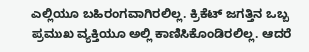ಎಲ್ಲಿಯೂ ಬಹಿರಂಗವಾಗಿರಲಿಲ್ಲ. ಕ್ರಿಕೆಟ್ ಜಗತ್ತಿನ ಒಬ್ಬ ಪ್ರಮುಖ ವ್ಯಕ್ತಿಯೂ ಅಲ್ಲಿ ಕಾಣಿಸಿಕೊಂಡಿರಲಿಲ್ಲ. ಆದರೆ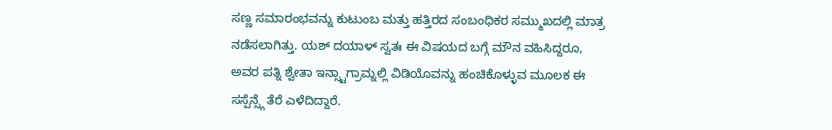ಸಣ್ಣ ಸಮಾರಂಭವನ್ನು ಕುಟುಂಬ ಮತ್ತು ಹತ್ತಿರದ ಸಂಬಂಧಿಕರ ಸಮ್ಮುಖದಲ್ಲಿ ಮಾತ್ರ ನಡೆಸಲಾಗಿತ್ತು. ಯಶ್ ದಯಾಳ್ ಸ್ವತಃ ಈ ವಿಷಯದ ಬಗ್ಗೆ ಮೌನ ವಹಿಸಿದ್ದರೂ, ಅವರ ಪತ್ನಿ ಶ್ವೇತಾ ಇನ್ಸ್ಟಾಗ್ರಾಮ್ನಲ್ಲಿ ವಿಡಿಯೊವನ್ನು ಹಂಚಿಕೊಳ್ಳುವ ಮೂಲಕ ಈ ಸಸ್ಪೆನ್ಸ್ಗೆ ತೆರೆ ಎಳೆದಿದ್ದಾರೆ.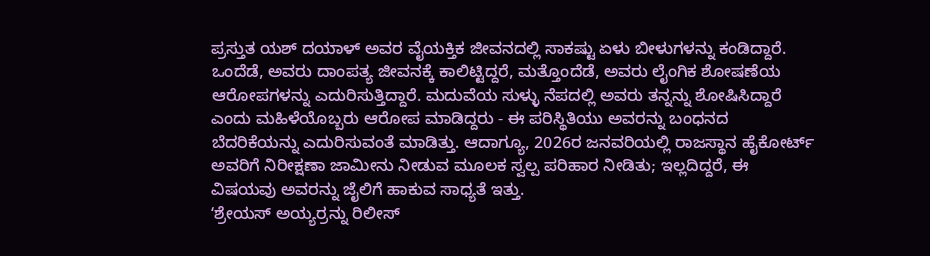ಪ್ರಸ್ತುತ ಯಶ್ ದಯಾಳ್ ಅವರ ವೈಯಕ್ತಿಕ ಜೀವನದಲ್ಲಿ ಸಾಕಷ್ಟು ಏಳು ಬೀಳುಗಳನ್ನು ಕಂಡಿದ್ದಾರೆ. ಒಂದೆಡೆ, ಅವರು ದಾಂಪತ್ಯ ಜೀವನಕ್ಕೆ ಕಾಲಿಟ್ಟಿದ್ದರೆ, ಮತ್ತೊಂದೆಡೆ, ಅವರು ಲೈಂಗಿಕ ಶೋಷಣೆಯ ಆರೋಪಗಳನ್ನು ಎದುರಿಸುತ್ತಿದ್ದಾರೆ. ಮದುವೆಯ ಸುಳ್ಳು ನೆಪದಲ್ಲಿ ಅವರು ತನ್ನನ್ನು ಶೋಷಿಸಿದ್ದಾರೆ ಎಂದು ಮಹಿಳೆಯೊಬ್ಬರು ಆರೋಪ ಮಾಡಿದ್ದರು - ಈ ಪರಿಸ್ಥಿತಿಯು ಅವರನ್ನು ಬಂಧನದ ಬೆದರಿಕೆಯನ್ನು ಎದುರಿಸುವಂತೆ ಮಾಡಿತ್ತು. ಆದಾಗ್ಯೂ, 2026ರ ಜನವರಿಯಲ್ಲಿ ರಾಜಸ್ಥಾನ ಹೈಕೋರ್ಟ್ ಅವರಿಗೆ ನಿರೀಕ್ಷಣಾ ಜಾಮೀನು ನೀಡುವ ಮೂಲಕ ಸ್ವಲ್ಪ ಪರಿಹಾರ ನೀಡಿತು; ಇಲ್ಲದಿದ್ದರೆ, ಈ ವಿಷಯವು ಅವರನ್ನು ಜೈಲಿಗೆ ಹಾಕುವ ಸಾಧ್ಯತೆ ಇತ್ತು.
ʻಶ್ರೇಯಸ್ ಅಯ್ಯರ್ರನ್ನು ರಿಲೀಸ್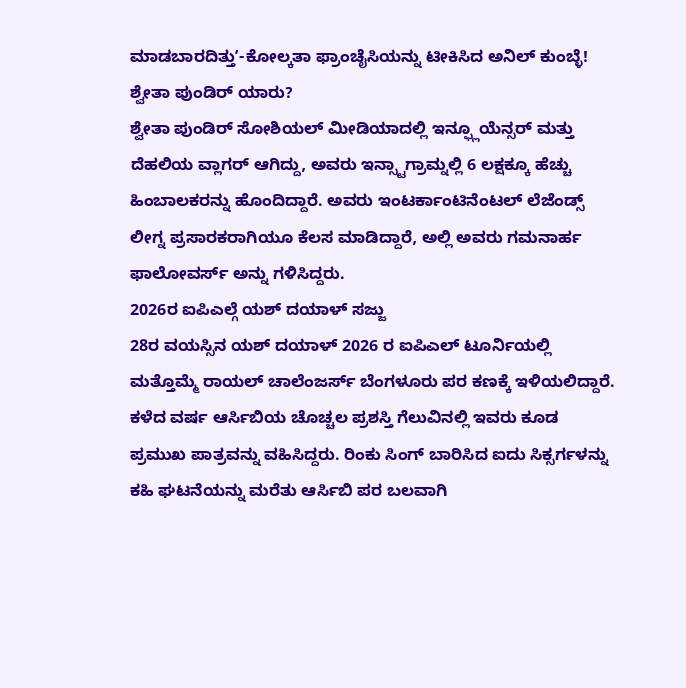ಮಾಡಬಾರದಿತ್ತುʼ-ಕೋಲ್ಕತಾ ಫ್ರಾಂಚೈಸಿಯನ್ನು ಟೀಕಿಸಿದ ಅನಿಲ್ ಕುಂಬ್ಳೆ!
ಶ್ವೇತಾ ಪುಂಡಿರ್ ಯಾರು?
ಶ್ವೇತಾ ಪುಂಡಿರ್ ಸೋಶಿಯಲ್ ಮೀಡಿಯಾದಲ್ಲಿ ಇನ್ಫ್ಲೂಯೆನ್ಸರ್ ಮತ್ತು ದೆಹಲಿಯ ವ್ಲಾಗರ್ ಆಗಿದ್ದು, ಅವರು ಇನ್ಸ್ಟಾಗ್ರಾಮ್ನಲ್ಲಿ 6 ಲಕ್ಷಕ್ಕೂ ಹೆಚ್ಚು ಹಿಂಬಾಲಕರನ್ನು ಹೊಂದಿದ್ದಾರೆ. ಅವರು ಇಂಟರ್ಕಾಂಟಿನೆಂಟಲ್ ಲೆಜೆಂಡ್ಸ್ ಲೀಗ್ನ ಪ್ರಸಾರಕರಾಗಿಯೂ ಕೆಲಸ ಮಾಡಿದ್ದಾರೆ, ಅಲ್ಲಿ ಅವರು ಗಮನಾರ್ಹ ಫಾಲೋವರ್ಸ್ ಅನ್ನು ಗಳಿಸಿದ್ದರು.
2026ರ ಐಪಿಎಲ್ಗೆ ಯಶ್ ದಯಾಳ್ ಸಜ್ಜು
28ರ ವಯಸ್ಸಿನ ಯಶ್ ದಯಾಳ್ 2026 ರ ಐಪಿಎಲ್ ಟೂರ್ನಿಯಲ್ಲಿ ಮತ್ತೊಮ್ಮೆ ರಾಯಲ್ ಚಾಲೆಂಜರ್ಸ್ ಬೆಂಗಳೂರು ಪರ ಕಣಕ್ಕೆ ಇಳಿಯಲಿದ್ದಾರೆ. ಕಳೆದ ವರ್ಷ ಆರ್ಸಿಬಿಯ ಚೊಚ್ಚಲ ಪ್ರಶಸ್ತಿ ಗೆಲುವಿನಲ್ಲಿ ಇವರು ಕೂಡ ಪ್ರಮುಖ ಪಾತ್ರವನ್ನು ವಹಿಸಿದ್ದರು. ರಿಂಕು ಸಿಂಗ್ ಬಾರಿಸಿದ ಐದು ಸಿಕ್ಸರ್ಗಳನ್ನು ಕಹಿ ಘಟನೆಯನ್ನು ಮರೆತು ಆರ್ಸಿಬಿ ಪರ ಬಲವಾಗಿ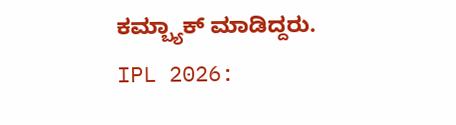ಕಮ್ಬ್ಯಾಕ್ ಮಾಡಿದ್ದರು.
IPL 2026: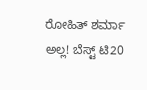ರೋಹಿತ್ ಶರ್ಮಾ ಅಲ್ಲ! ಬೆಸ್ಟ್ ಟಿ20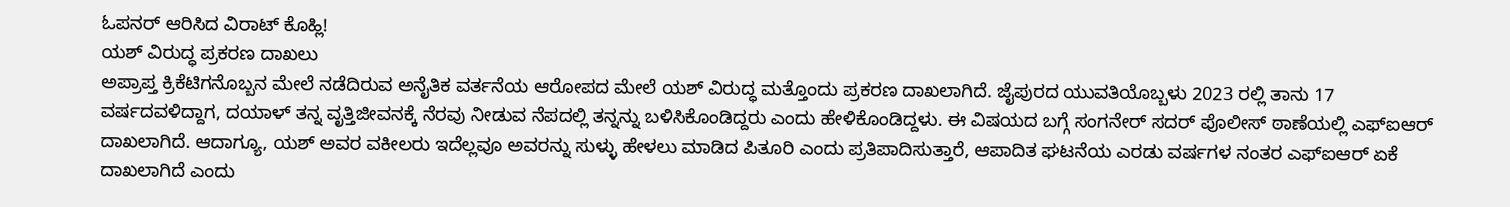ಓಪನರ್ ಆರಿಸಿದ ವಿರಾಟ್ ಕೊಹ್ಲಿ!
ಯಶ್ ವಿರುದ್ಧ ಪ್ರಕರಣ ದಾಖಲು
ಅಪ್ರಾಪ್ತ ಕ್ರಿಕೆಟಿಗನೊಬ್ಬನ ಮೇಲೆ ನಡೆದಿರುವ ಅನೈತಿಕ ವರ್ತನೆಯ ಆರೋಪದ ಮೇಲೆ ಯಶ್ ವಿರುದ್ಧ ಮತ್ತೊಂದು ಪ್ರಕರಣ ದಾಖಲಾಗಿದೆ. ಜೈಪುರದ ಯುವತಿಯೊಬ್ಬಳು 2023 ರಲ್ಲಿ ತಾನು 17 ವರ್ಷದವಳಿದ್ದಾಗ, ದಯಾಳ್ ತನ್ನ ವೃತ್ತಿಜೀವನಕ್ಕೆ ನೆರವು ನೀಡುವ ನೆಪದಲ್ಲಿ ತನ್ನನ್ನು ಬಳಿಸಿಕೊಂಡಿದ್ದರು ಎಂದು ಹೇಳಿಕೊಂಡಿದ್ದಳು. ಈ ವಿಷಯದ ಬಗ್ಗೆ ಸಂಗನೇರ್ ಸದರ್ ಪೊಲೀಸ್ ಠಾಣೆಯಲ್ಲಿ ಎಫ್ಐಆರ್ ದಾಖಲಾಗಿದೆ. ಆದಾಗ್ಯೂ, ಯಶ್ ಅವರ ವಕೀಲರು ಇದೆಲ್ಲವೂ ಅವರನ್ನು ಸುಳ್ಳು ಹೇಳಲು ಮಾಡಿದ ಪಿತೂರಿ ಎಂದು ಪ್ರತಿಪಾದಿಸುತ್ತಾರೆ, ಆಪಾದಿತ ಘಟನೆಯ ಎರಡು ವರ್ಷಗಳ ನಂತರ ಎಫ್ಐಆರ್ ಏಕೆ ದಾಖಲಾಗಿದೆ ಎಂದು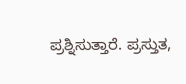ಪ್ರಶ್ನಿಸುತ್ತಾರೆ. ಪ್ರಸ್ತುತ,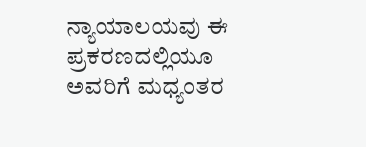ನ್ಯಾಯಾಲಯವು ಈ ಪ್ರಕರಣದಲ್ಲಿಯೂ ಅವರಿಗೆ ಮಧ್ಯಂತರ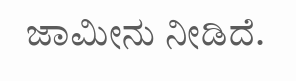ಜಾಮೀನು ನೀಡಿದೆ.